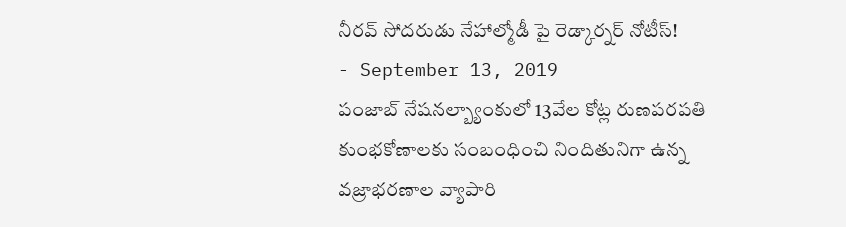నీరవ్ సోదరుడు నేహాల్మోడీ పై రెడ్కార్నర్ నోటీస్!
- September 13, 2019
పంజాబ్ నేషనల్బ్యాంకులో 13వేల కోట్ల రుణపరపతి కుంభకోణాలకు సంబంధించి నిందితునిగా ఉన్న వజ్రాభరణాల వ్యాపారి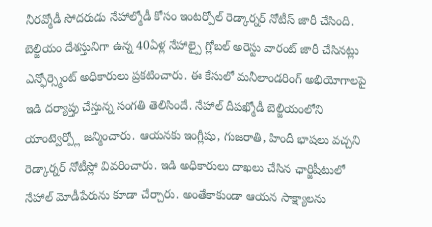నీరవ్మోడీ సోదరుడు నేహాల్మోడీ కోసం ఇంటర్పోల్ రెడ్కార్నర్ నోటీస్ జారీ చేసింది. బెల్జియం దేశస్తునిగా ఉన్న 40ఏళ్ల నేహాల్పై గ్లోబల్ అరెస్టు వారంట్ జారీ చేసినట్లు ఎన్ఫోర్స్మెంట్ అధికారులు ప్రకటించారు. ఈ కేసులో మనీలాండరింగ్ అభియోగాలపై ఇడి దర్యాప్తు చేస్తున్న సంగతి తెలిసిందే. నేహాల్ దీపఖ్మోడీ బెల్జియంలోని యాంట్వెర్ప్లో జన్మించారు. ఆయనకు ఇంగ్లీషు, గుజరాతి, హిందీ భాషలు వచ్చని రెడ్కార్నర్ నోటీస్లో వివరించారు. ఇడి అధికారులు దాఖలు చేసిన ఛార్జిషీటులో నేహాల్ మోడీపేరును కూడా చేర్చారు. అంతేకాకుండా ఆయన సాక్ష్యాలను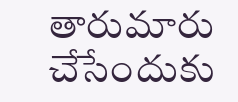తారుమారు చేసేందుకు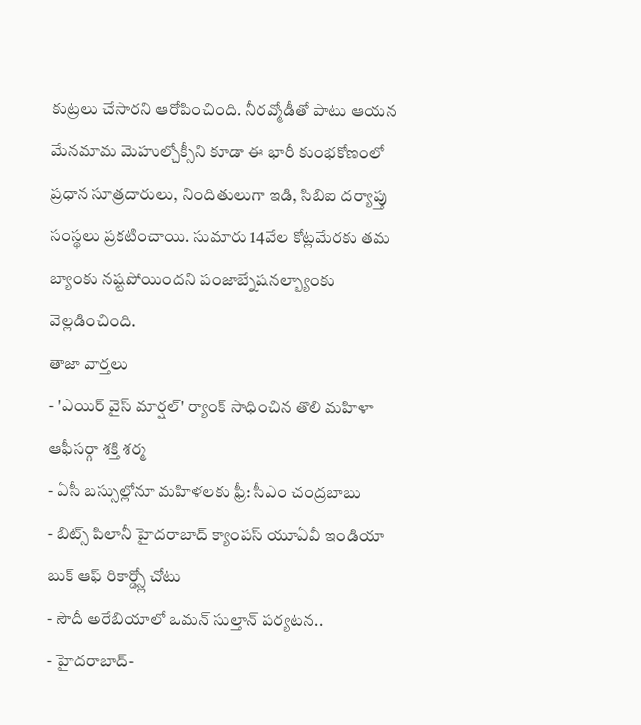కుట్రలు చేసారని ఆరోపించింది. నీరవ్మోడీతో పాటు ఆయన మేనమామ మెహుల్చోక్సీని కూడా ఈ భారీ కుంభకోణంలో ప్రధాన సూత్రదారులు, నిందితులుగా ఇడి, సిబిఐ దర్యాప్తు సంస్థలు ప్రకటించాయి. సుమారు 14వేల కోట్లమేరకు తమ బ్యాంకు నష్టపోయిందని పంజాబ్నేషనల్బ్యాంకు వెల్లడించింది.
తాజా వార్తలు
- 'ఎయిర్ వైస్ మార్షల్' ర్యాంక్ సాధించిన తొలి మహిళా ఆఫీసర్గా శక్తి శర్మ
- ఏసీ బస్సుల్లోనూ మహిళలకు ఫ్రీ: సీఎం చంద్రబాబు
- బిట్స్ పిలానీ హైదరాబాద్ క్యాంపస్ యూఏవీ ఇండియా బుక్ ఆఫ్ రికార్డ్స్లో చోటు
- సౌదీ అరేబియాలో ఒమన్ సుల్తాన్ పర్యటన..
- హైదరాబాద్-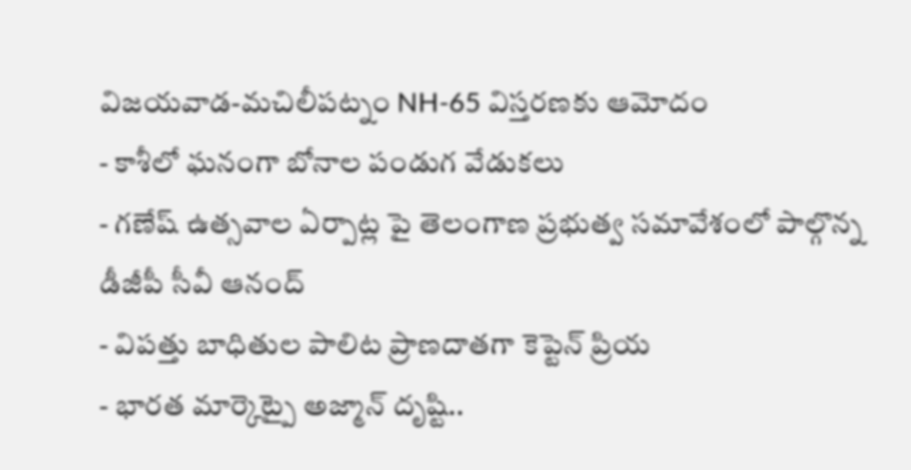విజయవాడ-మచిలీపట్నం NH-65 విస్తరణకు ఆమోదం
- కాశీలో ఘనంగా బోనాల పండుగ వేడుకలు
- గణేష్ ఉత్సవాల ఏర్పాట్ల పై తెలంగాణ ప్రభుత్వ సమావేశంలో పాల్గొన్న డీజీపీ సీవీ ఆనంద్
- విపత్తు బాధితుల పాలిట ప్రాణదాతగా కెప్టెన్ ప్రియ
- భారత మార్కెట్పై అజ్మాన్ దృష్టి..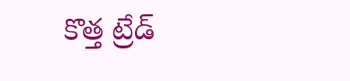కొత్త ట్రేడ్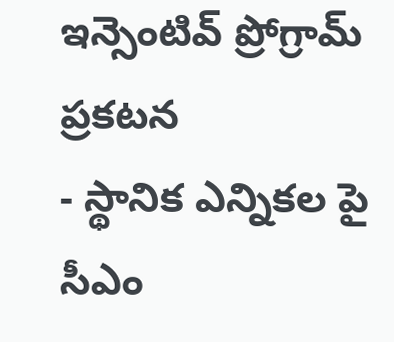ఇన్సెంటివ్ ప్రోగ్రామ్ ప్రకటన
- స్థానిక ఎన్నికల పై సీఎం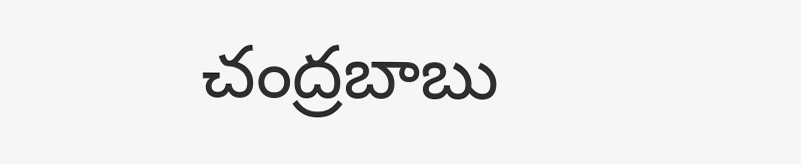చంద్రబాబు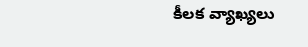కీలక వ్యాఖ్యలు